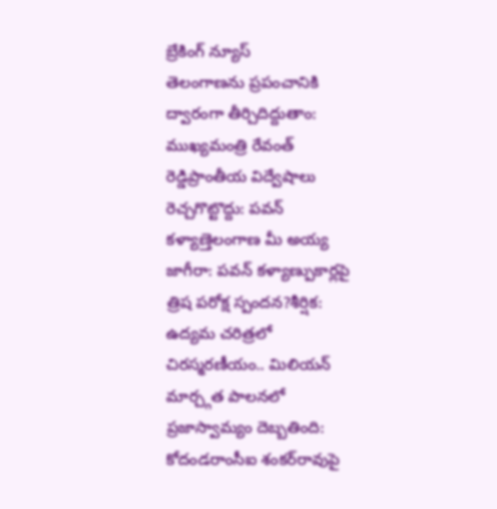బ్రేకింగ్ న్యూస్
తెలంగాణను ప్రపంచానికి ద్వారంగా తీర్చిదిద్దుతాం: ముఖ్యమంత్రి రేవంత్ రెడ్డిప్రాంతీయ విద్వేషాలు రెచ్చగొట్టొద్దు: పవన్ కళ్యాణ్తెలంగాణ మీ అయ్య జాగీరా: పవన్ కళ్యాణ్పుకార్లపై త్రిష పరోక్ష స్పందన?శీర్షిక: ఉద్యమ చరిత్రలో చిరస్మరణీయం.. మిలియన్ మార్చ్గత పాలనలో ప్రజాస్వామ్యం దెబ్బతింది: కోదండరాంసీఐ శంకర్‌రావుపై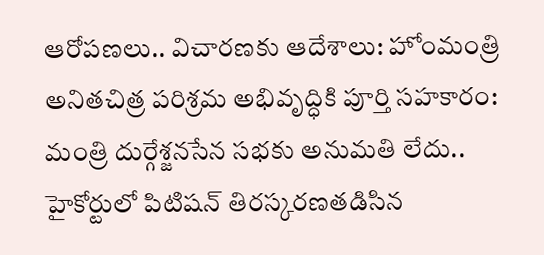ఆరోపణలు.. విచారణకు ఆదేశాలు: హోంమంత్రి అనితచిత్ర పరిశ్రమ అభివృద్ధికి పూర్తి సహకారం: మంత్రి దుర్గేశ్జనసేన సభకు అనుమతి లేదు.. హైకోర్టులో పిటిషన్ తిరస్కరణతడిసిన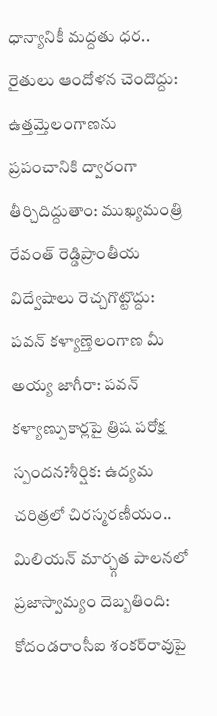ధాన్యానికీ మద్దతు ధర.. రైతులు ఆందోళన చెందొద్దు: ఉత్తమ్తెలంగాణను ప్రపంచానికి ద్వారంగా తీర్చిదిద్దుతాం: ముఖ్యమంత్రి రేవంత్ రెడ్డిప్రాంతీయ విద్వేషాలు రెచ్చగొట్టొద్దు: పవన్ కళ్యాణ్తెలంగాణ మీ అయ్య జాగీరా: పవన్ కళ్యాణ్పుకార్లపై త్రిష పరోక్ష స్పందన?శీర్షిక: ఉద్యమ చరిత్రలో చిరస్మరణీయం.. మిలియన్ మార్చ్గత పాలనలో ప్రజాస్వామ్యం దెబ్బతింది: కోదండరాంసీఐ శంకర్‌రావుపై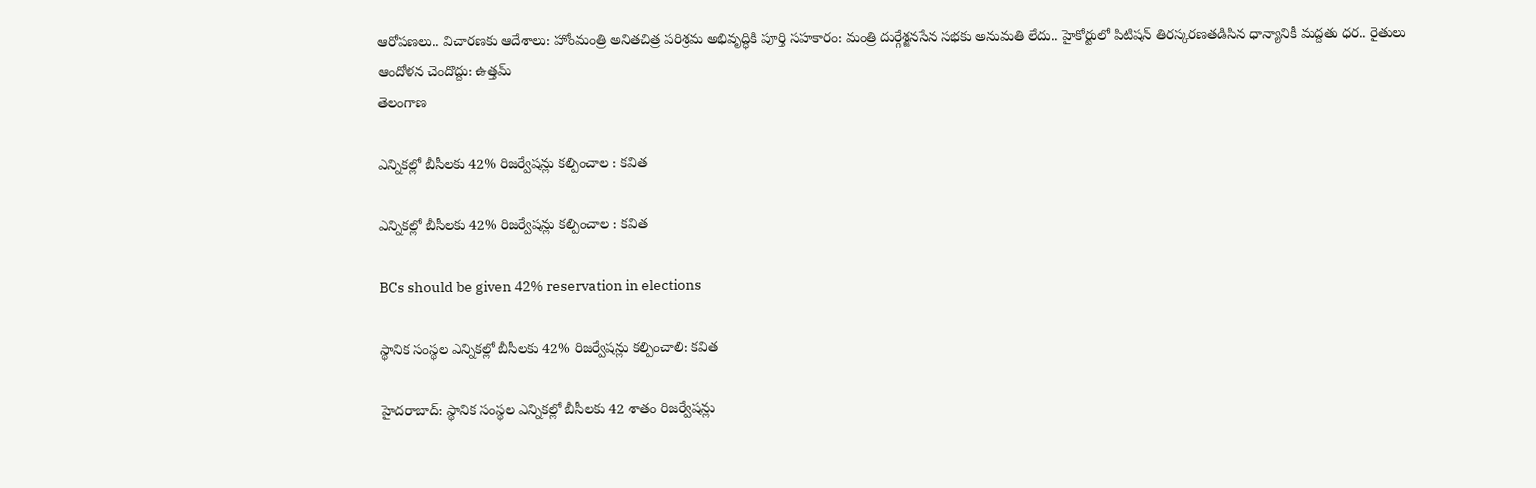ఆరోపణలు.. విచారణకు ఆదేశాలు: హోంమంత్రి అనితచిత్ర పరిశ్రమ అభివృద్ధికి పూర్తి సహకారం: మంత్రి దుర్గేశ్జనసేన సభకు అనుమతి లేదు.. హైకోర్టులో పిటిషన్ తిరస్కరణతడిసిన ధాన్యానికీ మద్దతు ధర.. రైతులు ఆందోళన చెందొద్దు: ఉత్తమ్
తెలంగాణ

ఎన్నికల్లో బీసీలకు 42% రిజర్వేషన్లు కల్పించాల : కవిత

ఎన్నికల్లో బీసీలకు 42% రిజర్వేషన్లు కల్పించాల : కవిత

BCs should be given 42% reservation in elections

స్థానిక సంస్థల ఎన్నికల్లో బీసీలకు 42% రిజర్వేషన్లు కల్పించాలి: కవిత

హైదరాబాద్: స్థానిక సంస్థల ఎన్నికల్లో బీసీలకు 42 శాతం రిజర్వేషన్లు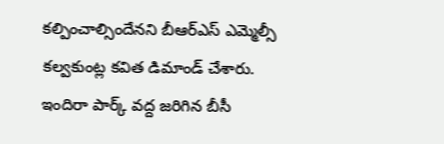కల్పించాల్సిందేనని బీఆర్ఎస్ ఎమ్మెల్సీ కల్వకుంట్ల కవిత డిమాండ్ చేశారు. ఇందిరా పార్క్ వద్ద జరిగిన బీసీ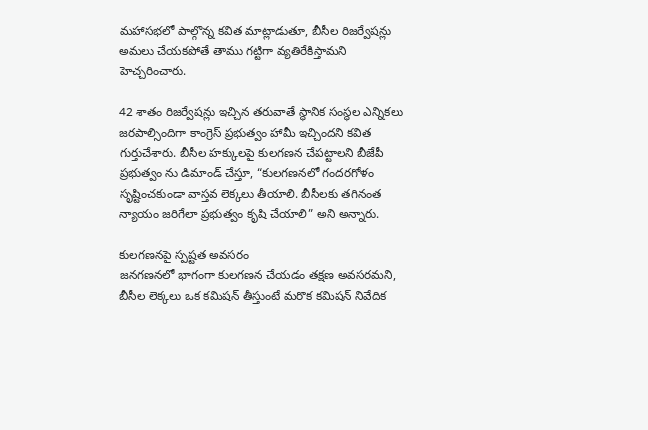మహాసభలో పాల్గొన్న కవిత మాట్లాడుతూ, బీసీల రిజర్వేషన్లు అమలు చేయకపోతే తాము గట్టిగా వ్యతిరేకిస్తామని హెచ్చరించారు.

42 శాతం రిజర్వేషన్లు ఇచ్చిన తరువాతే స్థానిక సంస్థల ఎన్నికలు జరపాల్సిందిగా కాంగ్రెస్ ప్రభుత్వం హామీ ఇచ్చిందని కవిత గుర్తుచేశారు. బీసీల హక్కులపై కులగణన చేపట్టాలని బీజేపీ ప్రభుత్వం ను డిమాండ్ చేస్తూ, “కులగణనలో గందరగోళం సృష్టించకుండా వాస్తవ లెక్కలు తీయాలి. బీసీలకు తగినంత న్యాయం జరిగేలా ప్రభుత్వం కృషి చేయాలి” అని అన్నారు.

కులగణనపై స్పష్టత అవసరం
జనగణనలో భాగంగా కులగణన చేయడం తక్షణ అవసరమని, బీసీల లెక్కలు ఒక కమిషన్ తీస్తుంటే మరొక కమిషన్ నివేదిక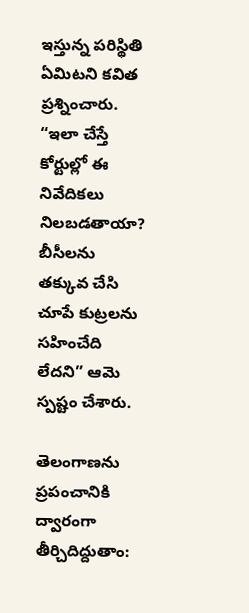ఇస్తున్న పరిస్థితి ఏమిటని కవిత ప్రశ్నించారు. “ఇలా చేస్తే కోర్టుల్లో ఈ నివేదికలు నిలబడతాయా? బీసీలను తక్కువ చేసి చూపే కుట్రలను సహించేది లేదని” ఆమె స్పష్టం చేశారు.

తెలంగాణను ప్రపంచానికి ద్వారంగా తీర్చిదిద్దుతాం: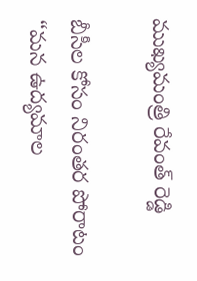ముఖ్యమంత్రి రేవంత్ రెడ్డి

బీసీల కోసం నిరంతర పోరాటం
“మన ఉద్యమాల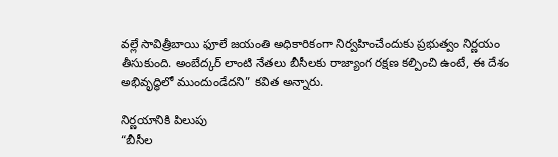వల్లే సావిత్రీబాయి ఫూలే జయంతి అధికారికంగా నిర్వహించేందుకు ప్రభుత్వం నిర్ణయం తీసుకుంది. అంబేద్కర్ లాంటి నేతలు బీసీలకు రాజ్యాంగ రక్షణ కల్పించి ఉంటే, ఈ దేశం అభివృద్ధిలో ముందుండేదని” కవిత అన్నారు.

నిర్ణయానికి పిలుపు
“బీసీల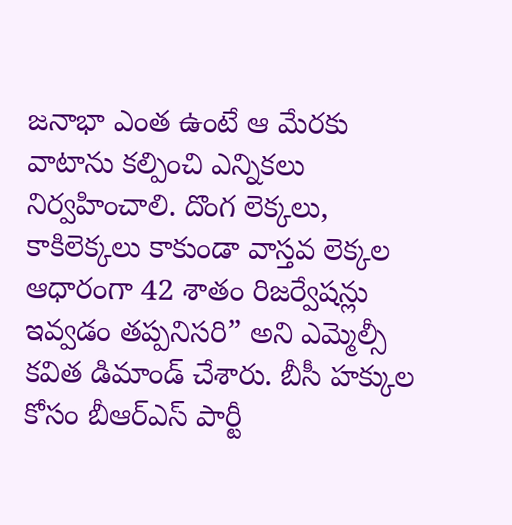జనాభా ఎంత ఉంటే ఆ మేరకు వాటాను కల్పించి ఎన్నికలు నిర్వహించాలి. దొంగ లెక్కలు, కాకిలెక్కలు కాకుండా వాస్తవ లెక్కల ఆధారంగా 42 శాతం రిజర్వేషన్లు ఇవ్వడం తప్పనిసరి” అని ఎమ్మెల్సీ కవిత డిమాండ్ చేశారు. బీసీ హక్కుల కోసం బీఆర్ఎస్ పార్టీ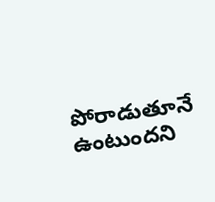పోరాడుతూనే ఉంటుందని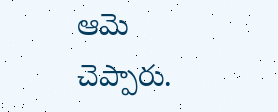ఆమె చెప్పారు.